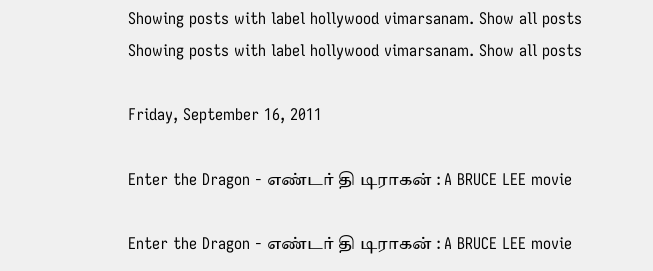Showing posts with label hollywood vimarsanam. Show all posts
Showing posts with label hollywood vimarsanam. Show all posts

Friday, September 16, 2011

Enter the Dragon - எண்டர் தி டிராகன் : A BRUCE LEE movie

Enter the Dragon - எண்டர் தி டிராகன் : A BRUCE LEE movie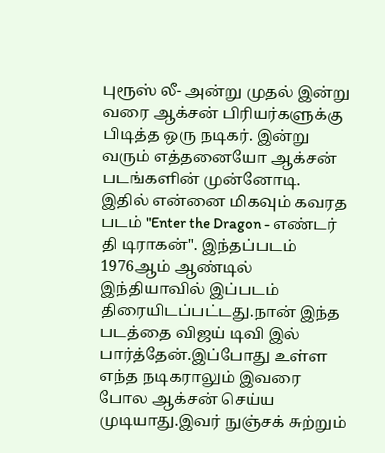புரூஸ் லீ- அன்று முதல் இன்று வரை ஆக்சன் பிரியர்களுக்கு பிடித்த ஒரு நடிகர். இன்று வரும் எத்தனையோ ஆக்சன் படங்களின் முன்னோடி. இதில் என்னை மிகவும் கவரத படம் "Enter the Dragon - எண்டர் தி டிராகன்". இந்தப்படம் 1976ஆம் ஆண்டில் இந்தியாவில் இப்படம் திரையிடப்பட்டது.நான் இந்த படத்தை விஜய் டிவி இல் பார்த்தேன்.இப்போது உள்ள எந்த நடிகராலும் இவரை போல ஆக்சன் செய்ய முடியாது.இவர் நுஞ்சக் சுற்றும்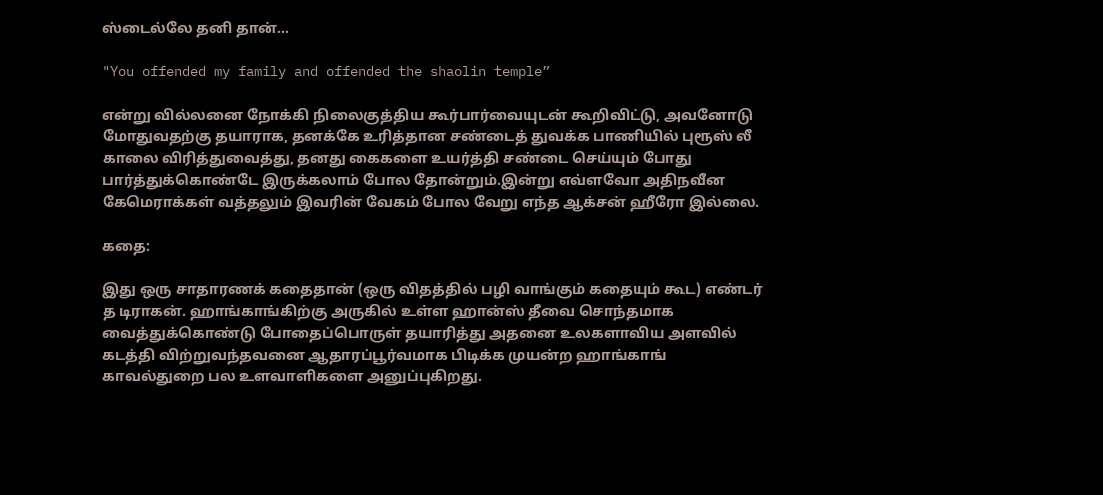ஸ்டைல்லே தனி தான்...

"You offended my family and offended the shaolin temple”

என்று வில்லனை நோக்கி நிலைகுத்திய கூர்பார்வையுடன் கூறிவிட்டு, அவனோடு மோதுவதற்கு தயாராக, தனக்கே உரித்தான சண்டைத் துவக்க பாணியில் புரூஸ் லீ காலை விரித்துவைத்து, தனது கைகளை உயர்த்தி சண்டை செய்யும் போது பார்த்துக்கொண்டே இருக்கலாம் போல தோன்றும்.இன்று எவ்ளவோ அதிநவீன கேமெராக்கள் வத்தலும் இவரின் வேகம் போல வேறு எந்த ஆக்சன் ஹீரோ இல்லை.

கதை:

இது ஒரு சாதாரணக் கதைதான் (ஒரு விதத்தில் பழி வாங்கும் கதையும் கூட) எண்டர் த டிராகன். ஹாங்காங்கிற்கு அருகில் உள்ள ஹான்ஸ் தீவை சொந்தமாக வைத்துக்கொண்டு போதைப்பொருள் தயாரித்து அதனை உலகளாவிய அளவில் கடத்தி விற்றுவந்தவனை ஆதாரப்பூர்வமாக பிடிக்க முயன்ற ஹாங்காங் காவல்துறை பல உளவாளிகளை அனுப்புகிறது.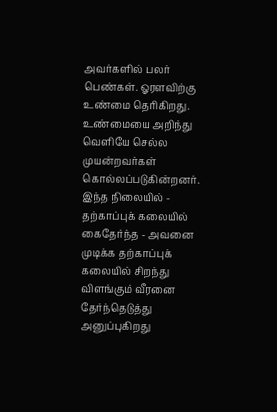அவர்களில் பலர் பெண்கள். ஓரளவிற்கு உண்மை தெரிகிறது. உண்மையை அறிந்து வெளியே செல்ல முயன்றவர்கள் கொல்லப்படுகின்றனர். இந்த நிலையில் - தற்காப்புக் கலையில் கைதேர்ந்த - அவனை முடிக்க தற்காப்புக் கலையில் சிறந்து விளங்கும் வீரனை தேர்ந்தெடுத்து அனுப்புகிறது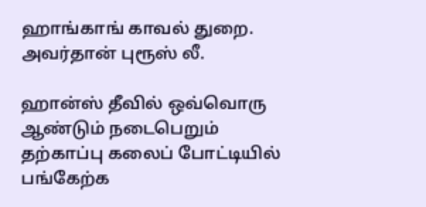ஹாங்காங் காவல் துறை. அவர்தான் புரூஸ் லீ.

ஹான்ஸ் தீவில் ஒவ்வொரு ஆண்டும் நடைபெறும் தற்காப்பு கலைப் போட்டியில் பங்கேற்க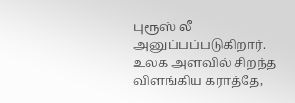புரூஸ் லீ அனுப்பப்படுகிறார். உலக அளவில் சிறந்த விளங்கிய கராத்தே,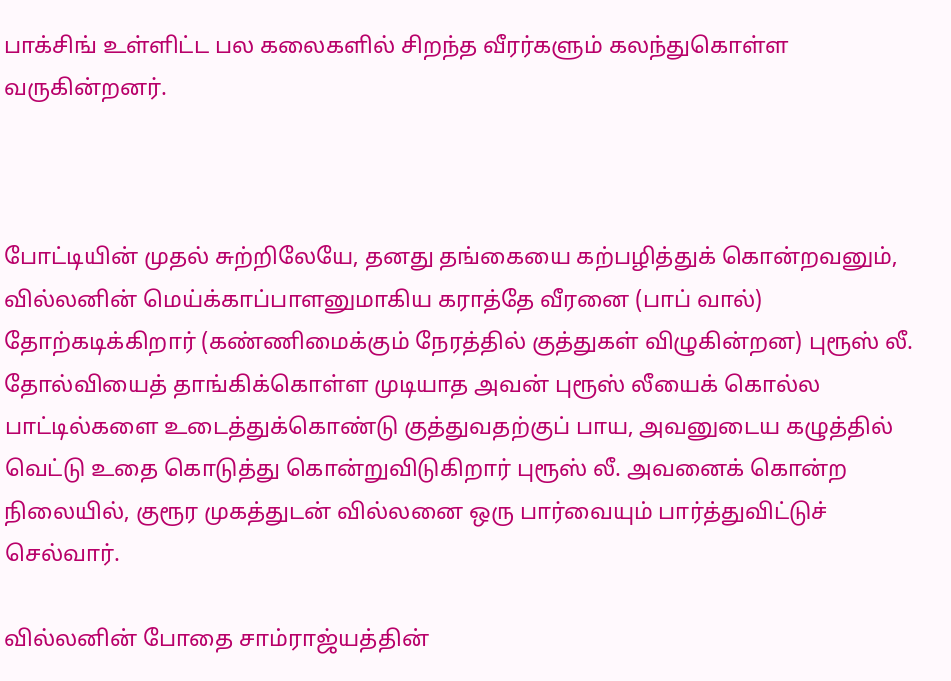பாக்சிங் உள்ளிட்ட பல கலைகளில் சிறந்த வீரர்களும் கலந்துகொள்ள வருகின்றனர்.



போட்டியின் முதல் சுற்றிலேயே, தனது தங்கையை கற்பழித்துக் கொன்றவனும், வில்லனின் மெய்க்காப்பாளனுமாகிய கராத்தே வீரனை (பாப் வால்) தோற்கடிக்கிறார் (கண்ணிமைக்கும் நேரத்தில் குத்துகள் விழுகின்றன) புரூஸ் லீ. தோல்வியைத் தாங்கிக்கொள்ள முடியாத அவன் புரூஸ் லீயைக் கொல்ல பாட்டில்களை உடைத்துக்கொண்டு குத்துவதற்குப் பாய, அவனுடைய கழுத்தில் வெட்டு உதை கொடுத்து கொன்றுவிடுகிறார் புரூஸ் லீ. அவனைக் கொன்ற நிலையில், குரூர முகத்துடன் வில்லனை ஒரு பார்வையும் பார்த்துவிட்டுச் செல்வார்.

வில்லனின் போதை சாம்ராஜ்யத்தின்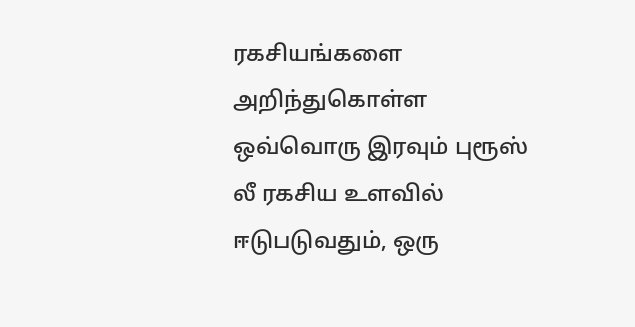ரகசியங்களை அறிந்துகொள்ள ஒவ்வொரு இரவும் புரூஸ் லீ ரகசிய உளவில் ஈடுபடுவதும், ஒரு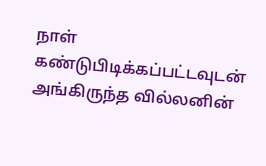நாள் கண்டுபிடிக்கப்பட்டவுடன் அங்கிருந்த வில்லனின்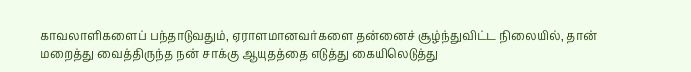காவலாளிகளைப் பந்தாடுவதும், ஏராளமானவர்களை தன்னைச் சூழ்ந்துவிட்ட நிலையில், தான் மறைத்து வைத்திருந்த நன் சாக்கு ஆயுதத்தை எடுத்து கையிலெடுத்து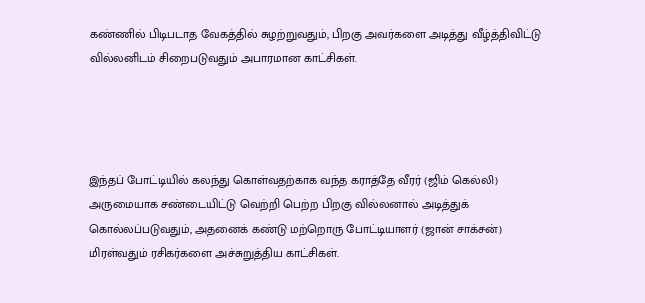கண்ணில் பிடிபடாத வேகத்தில் சுழற்றுவதும், பிறகு அவர்களை அடித்து வீழ்த்திவிட்டு வில்லனிடம் சிறைபடுவதும் அபாரமான காட்சிகள்.




இந்தப் போட்டியில் கலந்து கொள்வதற்காக வந்த கராத்தே வீரர் (ஜிம் கெல்லி) அருமையாக சண்டையிட்டு வெற்றி பெற்ற பிறகு வில்லனால் அடித்துக் கொல்லப்படுவதும், அதனைக் கண்டு மற்றொரு போட்டியாளர் (ஜான் சாக்சன்) மிரள்வதும் ரசிகர்களை அச்சுறுத்திய காட்சிகள்.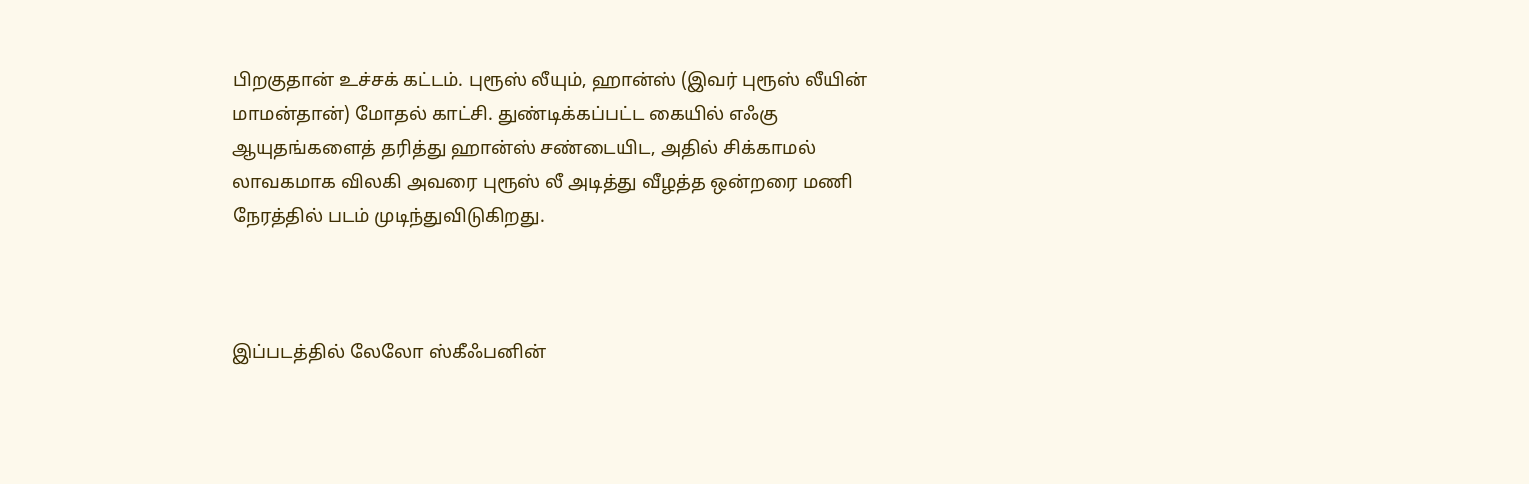பிறகுதான் உச்சக் கட்டம். புரூஸ் லீயும், ஹான்ஸ் (இவர் புரூஸ் லீயின் மாமன்தான்) மோதல் காட்சி. துண்டிக்கப்பட்ட கையில் எஃகு ஆயுதங்களைத் தரித்து ஹான்ஸ் சண்டையிட, அதில் சிக்காமல் லாவகமாக விலகி அவரை புரூஸ் லீ அடித்து வீழத்த ஒன்றரை மணி நேரத்தில் படம் முடிந்துவிடுகிறது.



இப்படத்தில் லேலோ ஸ்கீஃபனின்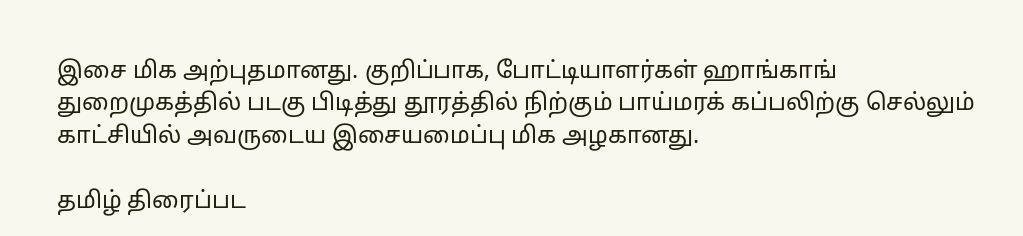இசை மிக அற்புதமானது. குறிப்பாக, போட்டியாளர்கள் ஹாங்காங் துறைமுகத்தில் படகு பிடித்து தூரத்தில் நிற்கும் பாய்மரக் கப்பலிற்கு செல்லும் காட்சியில் அவருடைய இசையமைப்பு மிக அழகானது.

தமிழ் திரைப்பட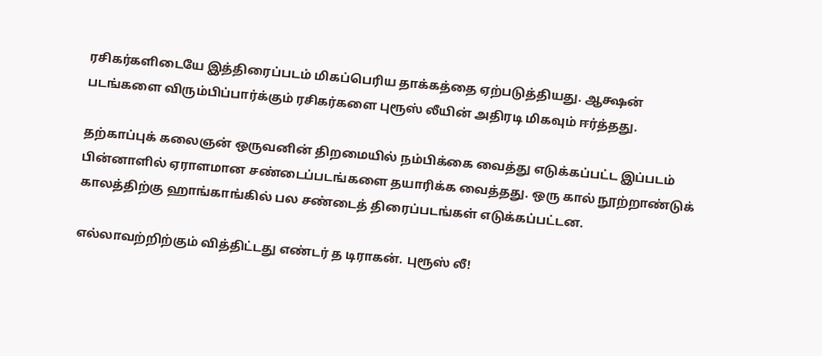ரசிகர்களிடையே இத்திரைப்படம் மிகப்பெரிய தாக்கத்தை ஏற்படுத்தியது. ஆக்ஷன் படங்களை விரும்பிப்பார்க்கும் ரசிகர்களை புரூஸ் லீயின் அதிரடி மிகவும் ஈர்த்தது.

தற்காப்புக் கலைஞன் ஒருவனின் திறமையில் நம்பிக்கை வைத்து எடுக்கப்பட்ட இப்படம் பின்னாளில் ஏராளமான சண்டைப்படங்களை தயாரிக்க வைத்தது. ஒரு கால் நூற்றாண்டுக் காலத்திற்கு ஹாங்காங்கில் பல சண்டைத் திரைப்படங்கள் எடுக்கப்பட்டன.

எல்லாவற்றிற்கும் வித்திட்டது எண்டர் த டிராகன். புரூஸ் லீ!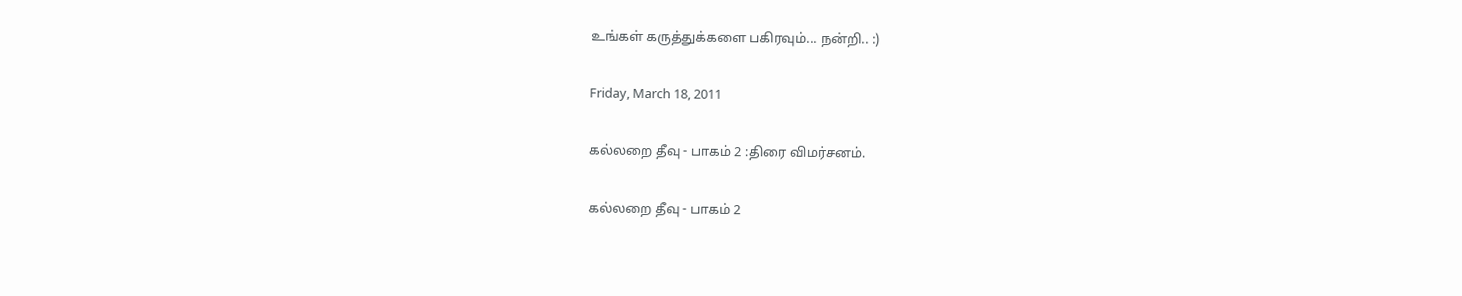உங்கள் கருத்துக்களை பகிரவும்... நன்றி.. :)

Friday, March 18, 2011

கல்லறை தீவு - பாகம் 2 :திரை விமர்சனம்.

கல்லறை தீவு - பாகம் 2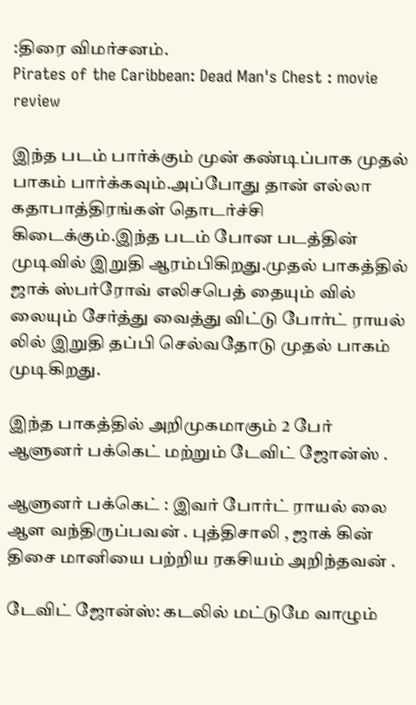:திரை விமர்சனம்.
Pirates of the Caribbean: Dead Man's Chest : movie review

இந்த படம் பார்க்கும் முன் கண்டிப்பாக முதல் பாகம் பார்க்கவும்.அப்போது தான் எல்லா கதாபாத்திரங்கள் தொடர்ச்சி கிடைக்கும்.இந்த படம் போன படத்தின் முடிவில் இறுதி ஆரம்பிகிறது.முதல் பாகத்தில் ஜாக் ஸ்பர்ரோவ் எலிசபெத் தையும் வில் லையும் சேர்த்து வைத்து விட்டு போர்ட் ராயல் லில் இறுதி தப்பி செல்வதோடு முதல் பாகம் முடிகிறது.

இந்த பாகத்தில் அறிமுகமாகும் 2 பேர் ஆளுனர் பக்கெட் மற்றும் டேவிட் ஜோன்ஸ் .

ஆளுனர் பக்கெட் : இவர் போர்ட் ராயல் லை ஆள வந்திருப்பவன் . புத்திசாலி , ஜாக் கின் திசை மானியை பற்றிய ரகசியம் அறிந்தவன் .

டேவிட் ஜோன்ஸ்: கடலில் மட்டுமே வாழும்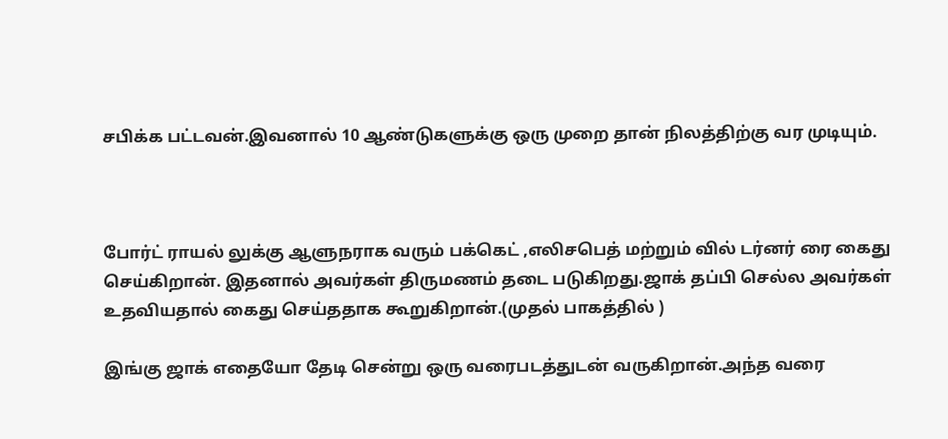சபிக்க பட்டவன்.இவனால் 10 ஆண்டுகளுக்கு ஒரு முறை தான் நிலத்திற்கு வர முடியும்.



போர்ட் ராயல் லுக்கு ஆளுநராக வரும் பக்கெட் ,எலிசபெத் மற்றும் வில் டர்னர் ரை கைது செய்கிறான். இதனால் அவர்கள் திருமணம் தடை படுகிறது.ஜாக் தப்பி செல்ல அவர்கள் உதவியதால் கைது செய்ததாக கூறுகிறான்.(முதல் பாகத்தில் )

இங்கு ஜாக் எதையோ தேடி சென்று ஒரு வரைபடத்துடன் வருகிறான்.அந்த வரை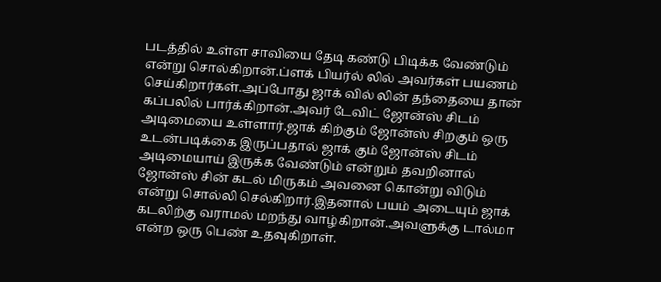படத்தில் உள்ள சாவியை தேடி கண்டு பிடிக்க வேண்டும் என்று சொல்கிறான்.ப்ளக் பியர்ல் லில் அவர்கள் பயணம் செய்கிறார்கள்.அப்போது ஜாக் வில் லின் தந்தையை தான் கப்பலில் பார்க்கிறான்.அவர் டேவிட் ஜோன்ஸ் சிடம் அடிமையை உள்ளார்.ஜாக் கிற்கும் ஜோன்ஸ் சிறகும் ஒரு உடன்படிக்கை இருப்பதால் ஜாக் கும் ஜோன்ஸ் சிடம் அடிமையாய் இருக்க வேண்டும் என்றும் தவறினால் ஜோன்ஸ் சின் கடல் மிருகம் அவனை கொன்று விடும் என்று சொல்லி செல்கிறார்.இதனால் பயம் அடையும் ஜாக் கடலிற்கு வராமல் மறந்து வாழ்கிறான்.அவளுக்கு டால்மா என்ற ஒரு பெண் உதவுகிறாள்.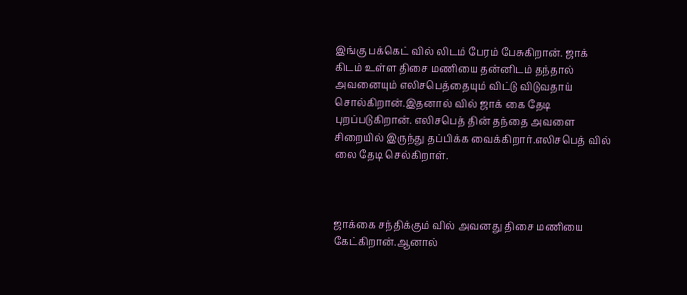இங்கு பக்கெட் வில் லிடம் பேரம் பேசுகிறான். ஜாக் கிடம் உள்ள திசை மணியை தன்னிடம் தந்தால் அவனையும் எலிசபெத்தையும் விட்டு விடுவதாய் சொல்கிறான்.இதனால் வில் ஜாக் கை தேடி புறப்படுகிறான். எலிசபெத் தின் தந்தை அவளை சிறையில் இருந்து தப்பிக்க வைக்கிறார்.எலிசபெத் வில் லை தேடி செல்கிறாள்.



ஜாக்கை சந்திக்கும் வில் அவனது திசை மணியை கேட்கிறான்.ஆனால்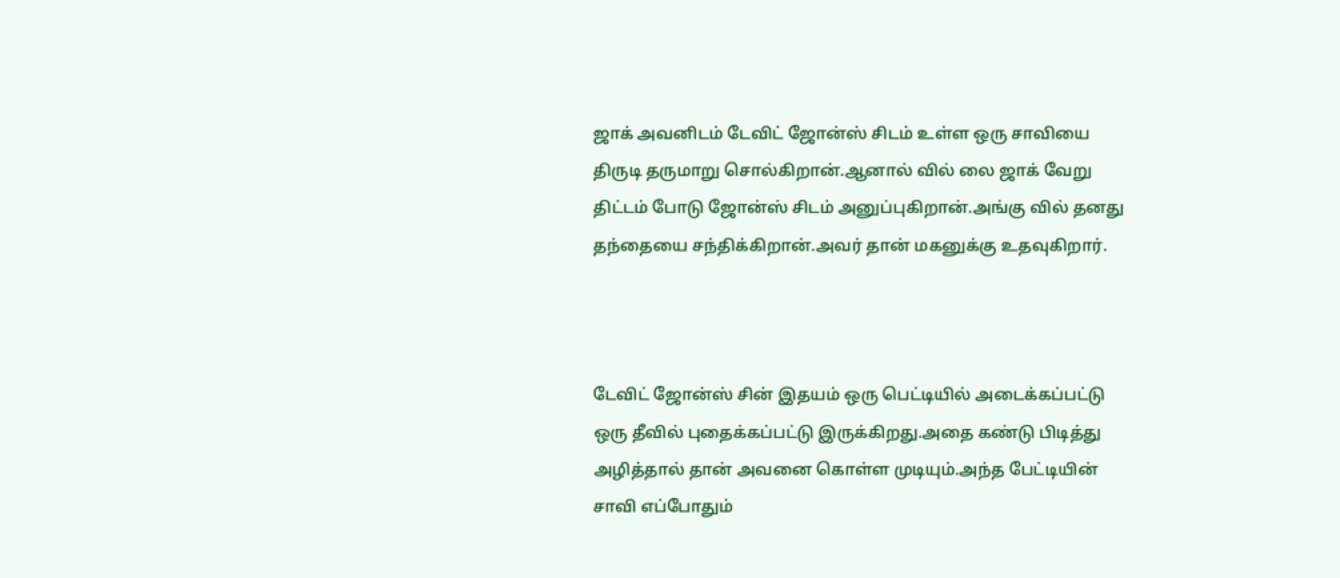ஜாக் அவனிடம் டேவிட் ஜோன்ஸ் சிடம் உள்ள ஒரு சாவியை திருடி தருமாறு சொல்கிறான்.ஆனால் வில் லை ஜாக் வேறு திட்டம் போடு ஜோன்ஸ் சிடம் அனுப்புகிறான்.அங்கு வில் தனது தந்தையை சந்திக்கிறான்.அவர் தான் மகனுக்கு உதவுகிறார்.



டேவிட் ஜோன்ஸ் சின் இதயம் ஒரு பெட்டியில் அடைக்கப்பட்டு ஒரு தீவில் புதைக்கப்பட்டு இருக்கிறது.அதை கண்டு பிடித்து அழித்தால் தான் அவனை கொள்ள முடியும்.அந்த பேட்டியின் சாவி எப்போதும்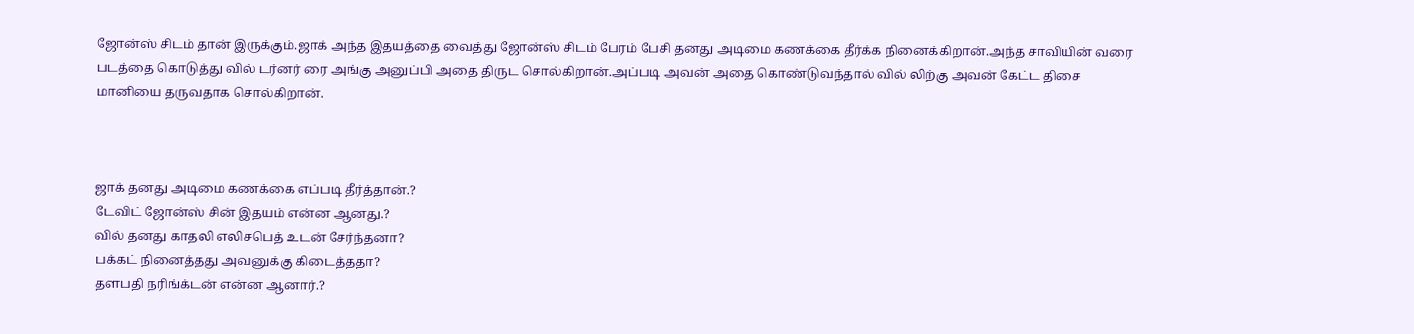ஜோன்ஸ் சிடம் தான் இருக்கும்.ஜாக் அந்த இதயத்தை வைத்து ஜோன்ஸ் சிடம் பேரம் பேசி தனது அடிமை கணக்கை தீர்க்க நினைக்கிறான்.அந்த சாவியின் வரை படத்தை கொடுத்து வில் டர்னர் ரை அங்கு அனுப்பி அதை திருட சொல்கிறான்.அப்படி அவன் அதை கொண்டுவந்தால் வில் லிற்கு அவன் கேட்ட திசை மானியை தருவதாக சொல்கிறான்.



ஜாக் தனது அடிமை கணக்கை எப்படி தீர்த்தான்.?
டேவிட் ஜோன்ஸ் சின் இதயம் என்ன ஆனது.?
வில் தனது காதலி எலிசபெத் உடன் சேர்ந்தனா?
பக்கட் நினைத்தது அவனுக்கு கிடைத்ததா?
தளபதி நரிங்க்டன் என்ன ஆனார்.?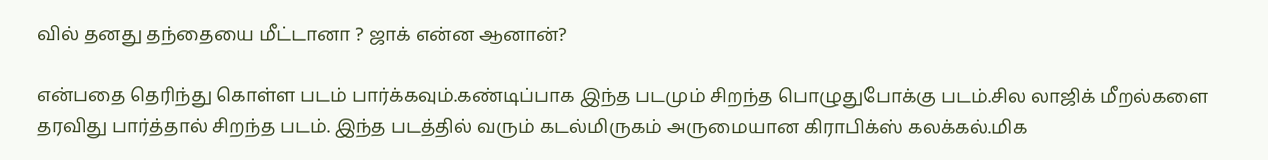வில் தனது தந்தையை மீட்டானா ? ஜாக் என்ன ஆனான்?

என்பதை தெரிந்து கொள்ள படம் பார்க்கவும்.கண்டிப்பாக இந்த படமும் சிறந்த பொழுதுபோக்கு படம்.சில லாஜிக் மீறல்களை தரவிது பார்த்தால் சிறந்த படம். இந்த படத்தில் வரும் கடல்மிருகம் அருமையான கிராபிக்ஸ் கலக்கல்.மிக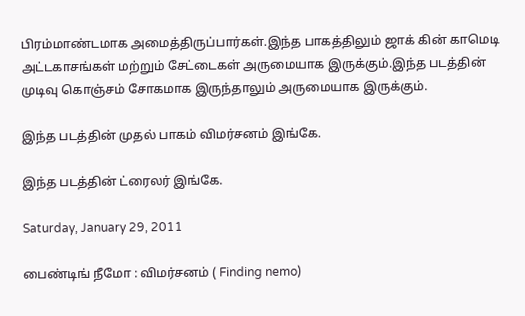பிரம்மாண்டமாக அமைத்திருப்பார்கள்.இந்த பாகத்திலும் ஜாக் கின் காமெடி அட்டகாசங்கள் மற்றும் சேட்டைகள் அருமையாக இருக்கும்.இந்த படத்தின் முடிவு கொஞ்சம் சோகமாக இருந்தாலும் அருமையாக இருக்கும்.

இந்த படத்தின் முதல் பாகம் விமர்சனம் இங்கே.

இந்த படத்தின் ட்ரைலர் இங்கே.

Saturday, January 29, 2011

பைண்டிங் நீமோ : விமர்சனம் ( Finding nemo)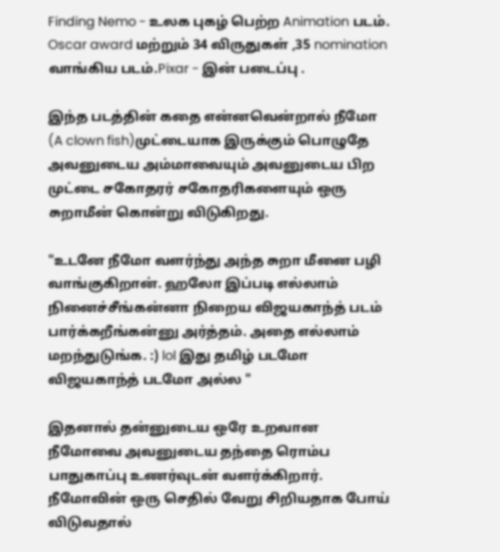Finding Nemo - உலக புகழ் பெற்ற Animation படம். Oscar award மற்றும் 34 விருதுகள் ,35 nomination வாங்கிய படம்.Pixar - இன் படைப்பு .

இந்த படத்தின் கதை என்னவென்றால் நீமோ (A clown fish)முட்டையாக இருக்கும் பொழுதே அவனுடைய அம்மாவையும் அவனுடைய பிற முட்டை சகோதரர் சகோதரிகளையும் ஒரு சுறாமீன் கொன்று விடுகிறது.

"உடனே நீமோ வளர்ந்து அந்த சுறா மீனை பழி வாங்குகிறான். ஹலோ இப்படி எல்லாம் நினைச்சீங்கன்னா நிறைய விஜயகாந்த் படம் பார்க்கறீங்கன்னு அர்த்தம். அதை எல்லாம் மறந்துடுங்க. :) lol இது தமிழ் படமோ விஜயகாந்த் படமோ அல்ல "

இதனால் தன்னுடைய ஒரே உறவான நீமோவை அவனுடைய தந்தை ரொம்ப பாதுகாப்பு உணர்வுடன் வளர்க்கிறார். நீமோவின் ஒரு செதில் வேறு சிறியதாக போய் விடுவதால்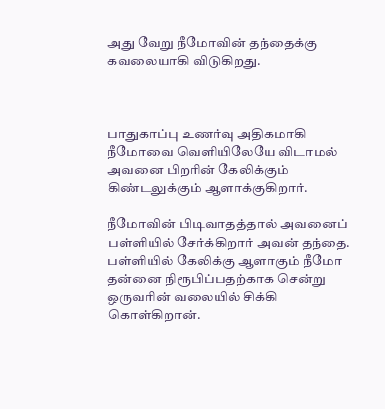அது வேறு நீமோவின் தந்தைக்கு கவலையாகி விடுகிறது.



பாதுகாப்பு உணர்வு அதிகமாகி நீமோவை வெளியிலேயே விடாமல் அவனை பிறரின் கேலிக்கும் கிண்டலுக்கும் ஆளாக்குகிறார்.

நீமோவின் பிடிவாதத்தால் அவனைப் பள்ளியில் சேர்க்கிறார் அவன் தந்தை. பள்ளியில் கேலிக்கு ஆளாகும் நீமோ தன்னை நிரூபிப்பதற்காக சென்று ஒருவரின் வலையில் சிக்கி கொள்கிறான்.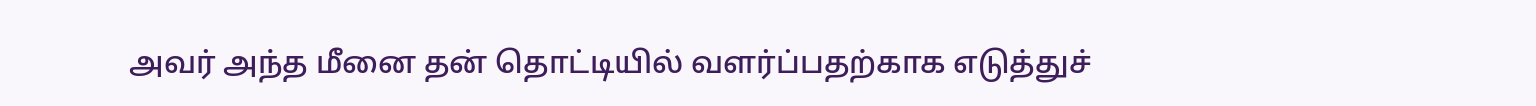அவர் அந்த மீனை தன் தொட்டியில் வளர்ப்பதற்காக எடுத்துச்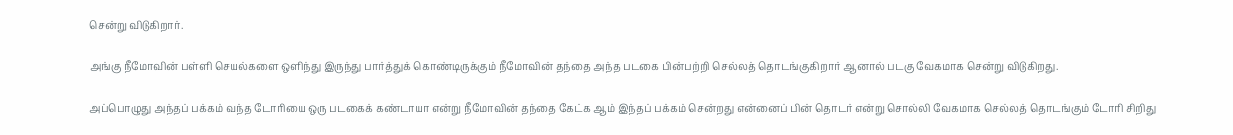சென்று விடுகிறார்.

அங்கு நீமோவின் பள்ளி செயல்களை ஒளிந்து இருந்து பார்த்துக் கொண்டிருக்கும் நீமோவின் தந்தை அந்த படகை பின்பற்றி செல்லத் தொடங்குகிறார் ஆனால் படகு வேகமாக சென்று விடுகிறது.

அப்பொழுது அந்தப் பக்கம் வந்த டோரியை ஒரு படகைக் கண்டாயா என்று நீமோவின் தந்தை கேட்க ஆம் இந்தப் பக்கம் சென்றது என்னைப் பின் தொடர் என்று சொல்லி வேகமாக செல்லத் தொடங்கும் டோரி சிறிது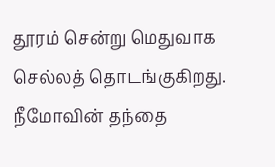தூரம் சென்று மெதுவாக செல்லத் தொடங்குகிறது. நீமோவின் தந்தை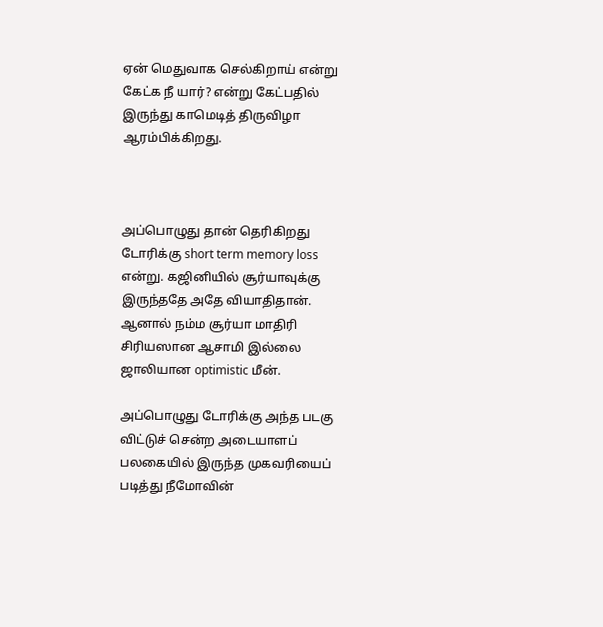ஏன் மெதுவாக செல்கிறாய் என்று கேட்க நீ யார்? என்று கேட்பதில் இருந்து காமெடித் திருவிழா ஆரம்பிக்கிறது.



அப்பொழுது தான் தெரிகிறது டோரிக்கு short term memory loss என்று. கஜினியில் சூர்யாவுக்கு இருந்ததே அதே வியாதிதான். ஆனால் நம்ம சூர்யா மாதிரி சிரியஸான ஆசாமி இல்லை ஜாலியான optimistic மீன்.

அப்பொழுது டோரிக்கு அந்த படகு விட்டுச் சென்ற அடையாளப் பலகையில் இருந்த முகவரியைப் படித்து நீமோவின்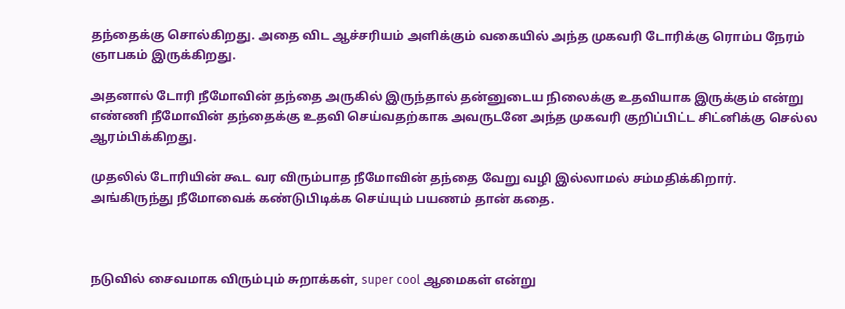தந்தைக்கு சொல்கிறது. அதை விட ஆச்சரியம் அளிக்கும் வகையில் அந்த முகவரி டோரிக்கு ரொம்ப நேரம் ஞாபகம் இருக்கிறது.

அதனால் டோரி நீமோவின் தந்தை அருகில் இருந்தால் தன்னுடைய நிலைக்கு உதவியாக இருக்கும் என்று எண்ணி நீமோவின் தந்தைக்கு உதவி செய்வதற்காக அவருடனே அந்த முகவரி குறிப்பிட்ட சிட்னிக்கு செல்ல ஆரம்பிக்கிறது.

முதலில் டோரியின் கூட வர விரும்பாத நீமோவின் தந்தை வேறு வழி இல்லாமல் சம்மதிக்கிறார். அங்கிருந்து நீமோவைக் கண்டுபிடிக்க செய்யும் பயணம் தான் கதை.



நடுவில் சைவமாக விரும்பும் சுறாக்கள், super cool ஆமைகள் என்று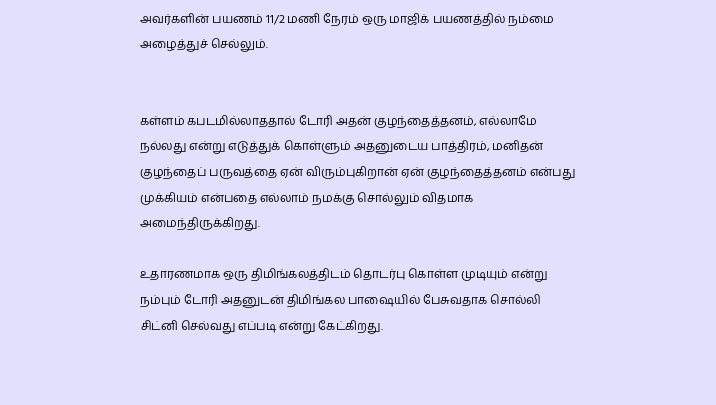அவர்களின் பயணம் 11/2 மணி நேரம் ஒரு மாஜிக் பயணத்தில் நம்மை அழைத்துச் செல்லும்.


கள்ளம் கபடமில்லாததால் டோரி அதன் குழந்தைத்தனம், எல்லாமே நல்லது என்று எடுத்துக் கொள்ளும் அதனுடைய பாத்திரம், மனிதன் குழந்தைப் பருவத்தை ஏன் விரும்புகிறான் ஏன் குழந்தைத்தனம் என்பது முக்கியம் என்பதை எல்லாம் நமக்கு சொல்லும் விதமாக அமைந்திருக்கிறது.

உதாரணமாக ஒரு திமிங்கலத்திடம் தொடர்பு கொள்ள முடியும் என்று நம்பும் டோரி அதனுடன் திமிங்கல பாஷையில் பேசுவதாக சொல்லி சிட்னி செல்வது எப்படி என்று கேட்கிறது.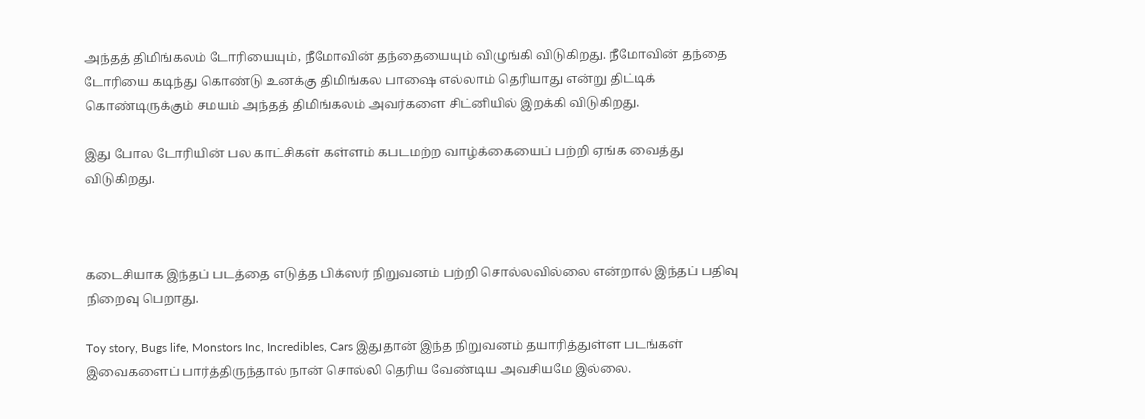அந்தத் திமிங்கலம் டோரியையும், நீமோவின் தந்தையையும் விழுங்கி விடுகிறது. நீமோவின் தந்தை டோரியை கடிந்து கொண்டு உனக்கு திமிங்கல பாஷை எல்லாம் தெரியாது என்று திட்டிக் கொண்டிருக்கும் சமயம் அந்தத் திமிங்கலம் அவர்களை சிட்னியில் இறக்கி விடுகிறது.

இது போல டோரியின் பல காட்சிகள் கள்ளம் கபடமற்ற வாழ்க்கையைப் பற்றி ஏங்க வைத்து விடுகிறது.



கடைசியாக இந்தப் படத்தை எடுத்த பிக்ஸர் நிறுவனம் பற்றி சொல்லவில்லை என்றால் இந்தப் பதிவு நிறைவு பெறாது.

Toy story, Bugs life, Monstors Inc, Incredibles, Cars இதுதான் இந்த நிறுவனம் தயாரித்துள்ள படங்கள் இவைகளைப் பார்த்திருந்தால் நான் சொல்லி தெரிய வேண்டிய அவசியமே இல்லை.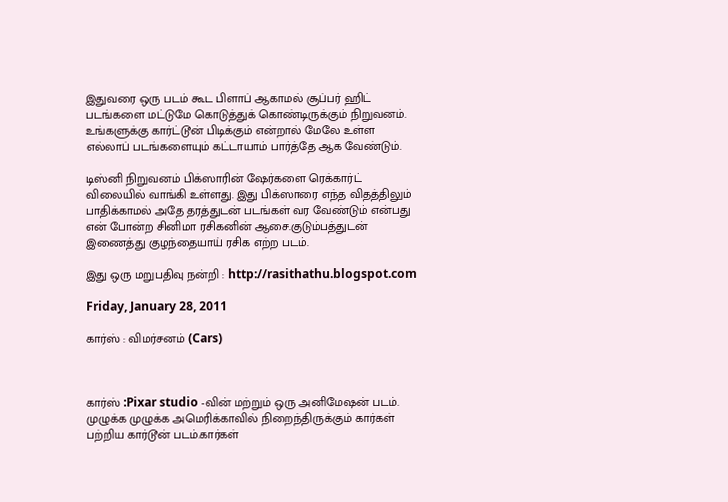இதுவரை ஒரு படம் கூட பிளாப் ஆகாமல் சூப்பர் ஹிட் படங்களை மட்டுமே கொடுத்துக் கொண்டிருக்கும் நிறுவனம். உங்களுக்கு கார்ட்டூன் பிடிக்கும் என்றால் மேலே உள்ள எல்லாப் படங்களையும் கட்டாயாம் பார்த்தே ஆக வேண்டும்.

டிஸ்னி நிறுவனம் பிக்ஸாரின் ஷேர்களை ரெக்கார்ட் விலையில் வாங்கி உள்ளது. இது பிக்ஸாரை எந்த விதத்திலும் பாதிக்காமல் அதே தரத்துடன் படங்கள் வர வேண்டும் என்பது என் போன்ற சினிமா ரசிகனின் ஆசை.குடும்பத்துடன் இணைத்து குழந்தையாய் ரசிக எற்ற படம்.

இது ஒரு மறுபதிவு நன்றி : http://rasithathu.blogspot.com

Friday, January 28, 2011

கார்ஸ் : விமர்சனம் (Cars)



கார்ஸ் :Pixar studio -வின் மற்றும் ஒரு அனிமேஷன் படம். முழுக்க முழுக்க அமெரிக்காவில் நிறைந்திருக்கும் கார்கள் பற்றிய கார்டூன் படம்.கார்கள்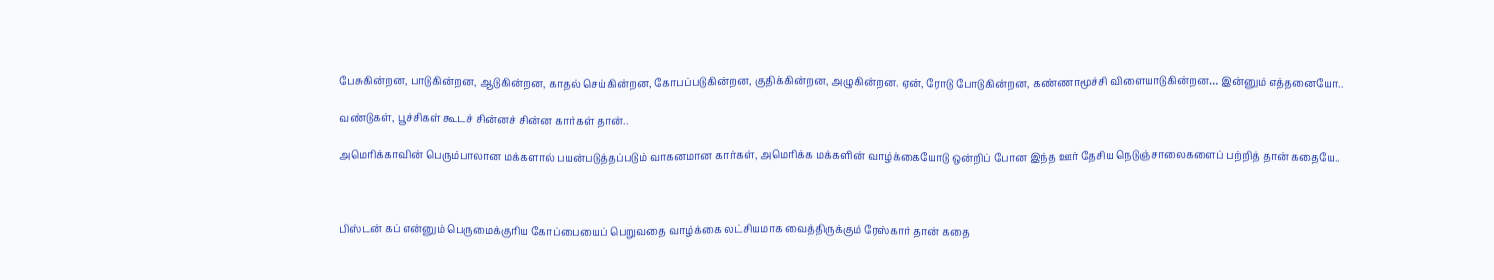பேசுகின்றன, பாடுகின்றன, ஆடுகின்றன, காதல் செய்கின்றன, கோபப்படுகின்றன, குதிக்கின்றன, அழுகின்றன. ஏன், ரோடு போடுகின்றன, கண்ணாமூச்சி விளையாடுகின்றன… இன்னும் எத்தனையோ..

வண்டுகள், பூச்சிகள் கூடச் சின்னச் சின்ன கார்கள் தான்..

அமெரிக்காவின் பெரும்பாலான மக்களால் பயன்படுத்தப்படும் வாகனமான கார்கள், அமெரிக்க மக்களின் வாழ்க்கையோடு ஒன்றிப் போன இந்த ஊர் தேசிய நெடுஞ்சாலைகளைப் பற்றித் தான் கதையே..



பிஸ்டன் கப் என்னும் பெருமைக்குரிய கோப்பையைப் பெறுவதை வாழ்க்கை லட்சியமாக வைத்திருக்கும் ரேஸ்கார் தான் கதை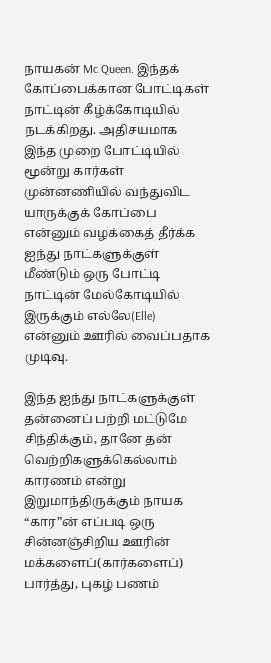நாயகன் Mc Queen. இந்தக் கோப்பைக்கான போட்டிகள் நாட்டின் கீழ்க்கோடியில் நடக்கிறது. அதிசயமாக இந்த முறை போட்டியில் மூன்று கார்கள் முன்னணியில் வந்துவிட யாருக்குக் கோப்பை என்னும் வழக்கைத் தீர்க்க ஐந்து நாட்களுக்குள் மீண்டும் ஒரு போட்டி நாட்டின் மேல்கோடியில் இருக்கும் எல்லே(Elle) என்னும் ஊரில் வைப்பதாக முடிவு.

இந்த ஐந்து நாட்களுக்குள் தன்னைப் பற்றி மட்டுமே சிந்திக்கும், தானே தன் வெற்றிகளுக்கெல்லாம் காரணம் என்று இறுமாந்திருக்கும் நாயக “கார”ன் எப்படி ஒரு சின்னஞ்சிறிய ஊரின் மக்களைப்(கார்களைப்) பார்த்து, புகழ் பணம்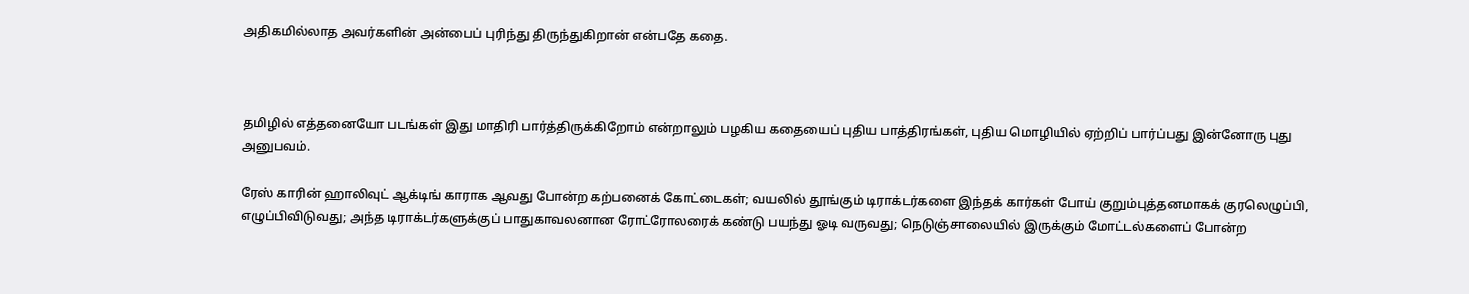அதிகமில்லாத அவர்களின் அன்பைப் புரிந்து திருந்துகிறான் என்பதே கதை.



தமிழில் எத்தனையோ படங்கள் இது மாதிரி பார்த்திருக்கிறோம் என்றாலும் பழகிய கதையைப் புதிய பாத்திரங்கள், புதிய மொழியில் ஏற்றிப் பார்ப்பது இன்னோரு புது அனுபவம்.

ரேஸ் காரின் ஹாலிவுட் ஆக்டிங் காராக ஆவது போன்ற கற்பனைக் கோட்டைகள்; வயலில் தூங்கும் டிராக்டர்களை இந்தக் கார்கள் போய் குறும்புத்தனமாகக் குரலெழுப்பி, எழுப்பிவிடுவது; அந்த டிராக்டர்களுக்குப் பாதுகாவலனான ரோட்ரோலரைக் கண்டு பயந்து ஓடி வருவது; நெடுஞ்சாலையில் இருக்கும் மோட்டல்களைப் போன்ற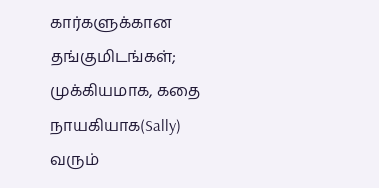கார்களுக்கான தங்குமிடங்கள்; முக்கியமாக, கதை நாயகியாக(Sally) வரும்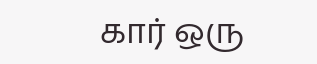கார் ஒரு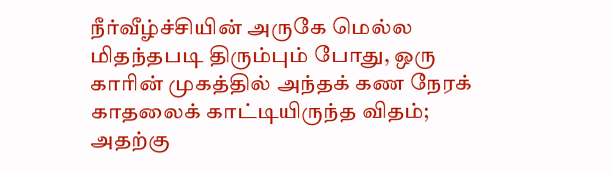நீர்வீழ்ச்சியின் அருகே மெல்ல மிதந்தபடி திரும்பும் போது, ஒரு காரின் முகத்தில் அந்தக் கண நேரக் காதலைக் காட்டியிருந்த விதம்; அதற்கு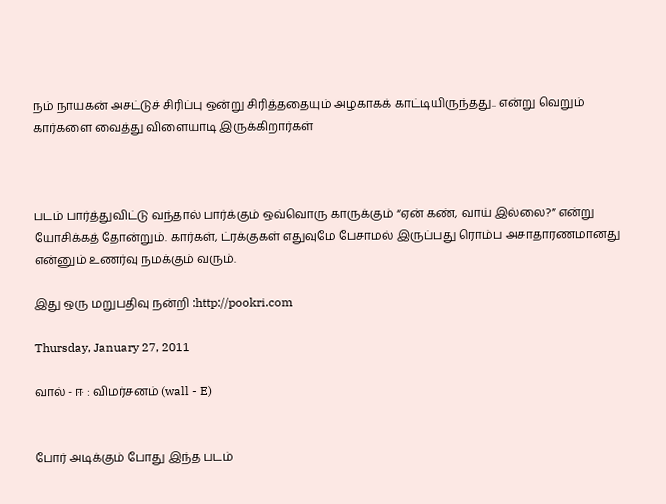நம் நாயகன் அசட்டுச் சிரிப்பு ஒன்று சிரித்ததையும் அழகாகக் காட்டியிருந்தது.. என்று வெறும் கார்களை வைத்து விளையாடி இருக்கிறார்கள்



படம் பார்த்துவிட்டு வந்தால் பார்க்கும் ஒவ்வொரு காருக்கும் “ஏன் கண், வாய் இல்லை?” என்று யோசிக்கத் தோன்றும். கார்கள், ட்ரக்குகள் எதுவுமே பேசாமல் இருப்பது ரொம்ப அசாதாரணமானது என்னும் உணர்வு நமக்கும் வரும்.

இது ஒரு மறுபதிவு நன்றி :http://pookri.com

Thursday, January 27, 2011

வால் - ஈ : விமர்சனம் (wall - E)


போர் அடிக்கும் போது இந்த படம்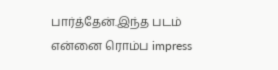பார்த்தேன்.இந்த படம் என்னை ரொம்ப impress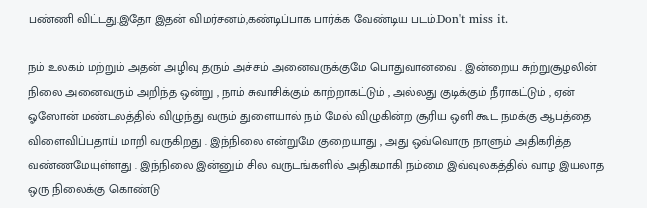பண்ணி விட்டது.இதோ இதன் விமர்சனம்,கண்டிப்பாக பார்க்க வேண்டிய படம்.Don't miss it.

நம் உலகம் மற்றும் அதன் அழிவு தரும் அச்சம் அனைவருக்குமே பொதுவானவை . இன்றைய சுற்றுசூழலின் நிலை அனைவரும் அறிந்த ஒன்று , நாம் சுவாசிக்கும் காற்றாகட்டும் , அல்லது குடிக்கும் நீராகட்டும் , ஏன் ஓஸோன் மண்டலத்தில் விழுந்து வரும் துளையால் நம் மேல் விழுகின்ற சூரிய ஒளி கூட நமக்கு ஆபத்தை விளைவிப்பதாய் மாறி வருகிறது . இந்நிலை என்றுமே குறையாது , அது ஒவ்வொரு நாளும் அதிகரித்த வண்ணமேயுள்ளது . இந்நிலை இன்னும் சில வருடங்களில் அதிகமாகி நம்மை இவ்வுலகத்தில் வாழ இயலாத ஒரு நிலைக்கு கொண்டு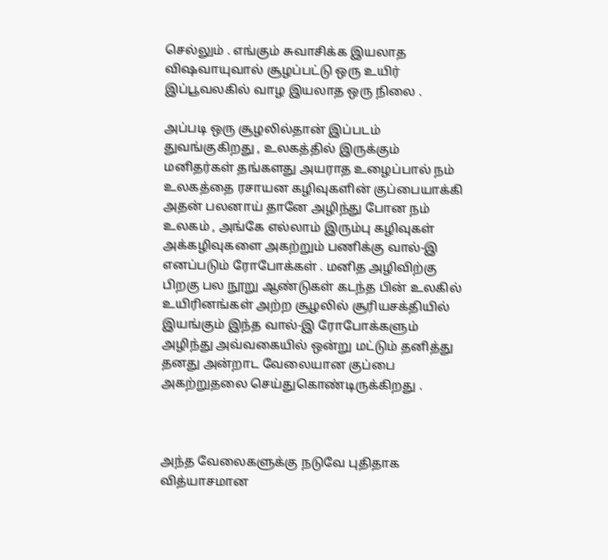செல்லும் . எங்கும் சுவாசிக்க இயலாத விஷவாயுவால் சூழப்பட்டு ஒரு உயிர் இப்பூவலகில் வாழ இயலாத ஒரு நிலை .

அப்படி ஒரு சூழலில்தான் இப்படம் துவங்குகிறது , உலகத்தில் இருக்கும் மனிதர்கள் தங்களது அயராத உழைப்பால் நம் உலகத்தை ரசாயன கழிவுகளின் குப்பையாக்கி அதன் பலனாய் தானே அழிந்து போன நம் உலகம் , அங்கே எல்லாம் இரும்பு கழிவுகள் அக்கழிவுகளை அகற்றும் பணிக்கு வால்-இ எனப்படும் ரோபோக்கள் . மனித அழிவிற்கு பிறகு பல நூறு ஆண்டுகள் கடந்த பின் உலகில் உயிரினங்கள் அற்ற சூழலில் சூரியசக்தியில் இயங்கும் இந்த வால்-இ ரோபோக்களும் அழிந்து அவ்வகையில் ஒன்று மட்டும் தனித்து தனது அன்றாட வேலையான குப்பை அகற்றுதலை செய்துகொண்டிருக்கிறது .



அந்த வேலைகளுக்கு நடுவே புதிதாக வித்யாசமான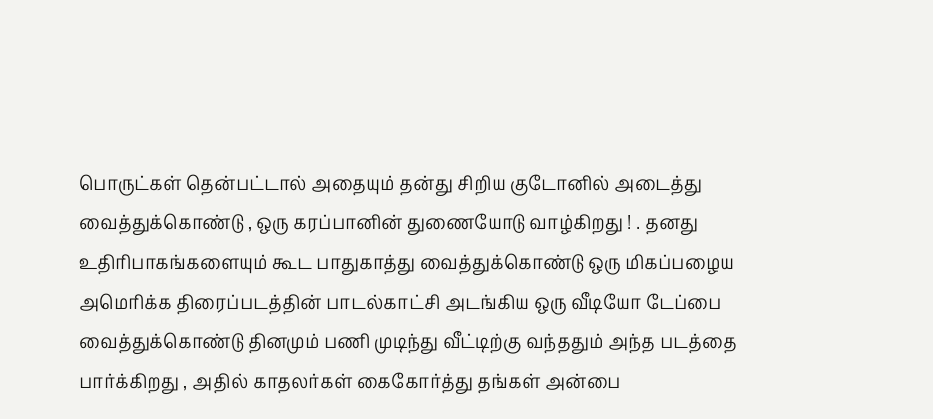பொருட்கள் தென்பட்டால் அதையும் தன்து சிறிய குடோனில் அடைத்து வைத்துக்கொண்டு , ஒரு கரப்பானின் துணையோடு வாழ்கிறது ! . தனது உதிரிபாகங்களையும் கூட பாதுகாத்து வைத்துக்கொண்டு ஒரு மிகப்பழைய அமெரிக்க திரைப்படத்தின் பாடல்காட்சி அடங்கிய ஒரு வீடியோ டேப்பை வைத்துக்கொண்டு தினமும் பணி முடிந்து வீட்டிற்கு வந்ததும் அந்த படத்தை பார்க்கிறது , அதில் காதலர்கள் கைகோர்த்து தங்கள் அன்பை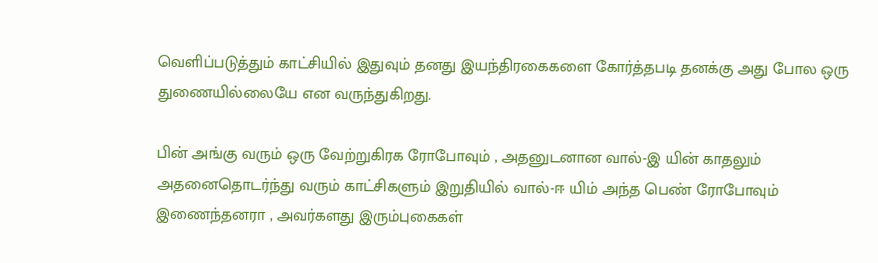வெளிப்படுத்தும் காட்சியில் இதுவும் தனது இயந்திரகைகளை கோர்த்தபடி தனக்கு அது போல ஒரு துணையில்லையே என வருந்துகிறது.

பின் அங்கு வரும் ஒரு வேற்றுகிரக ரோபோவும் , அதனுடனான வால்-இ யின் காதலும் அதனைதொடர்ந்து வரும் காட்சிகளும் இறுதியில் வால்-ஈ யிம் அந்த பெண் ரோபோவும் இணைந்தனரா , அவர்களது இரும்புகைகள்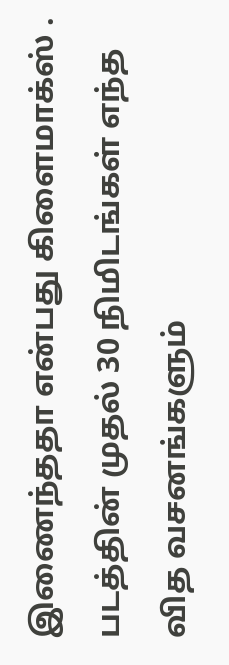இணைந்ததா என்பது கிளைமாக்ஸ் .
படத்தின் முதல் 30 நிமிடங்கள் எந்த வித வசனங்களும்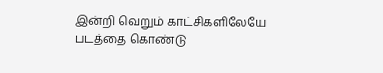இன்றி வெறும் காட்சிகளிலேயே படத்தை கொண்டு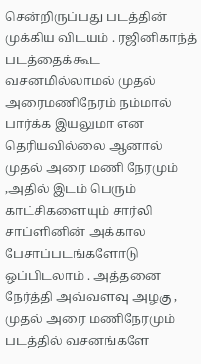சென்றிருப்பது படத்தின் முக்கிய விடயம் . ரஜினிகாந்த் படத்தைக்கூட வசனமில்லாமல் முதல் அரைமணிநேரம் நம்மால் பார்க்க இயலுமா என தெரியவில்லை ஆனால் முதல் அரை மணி நேரமும் ,அதில் இடம் பெரும் காட்சிகளையும் சார்லி சாப்ளினின் அக்கால பேசாப்படங்களோடு ஒப்பிடலாம் . அத்தனை நேர்த்தி அவ்வளவு அழகு , முதல் அரை மணிநேரமும் படத்தில் வசனங்களே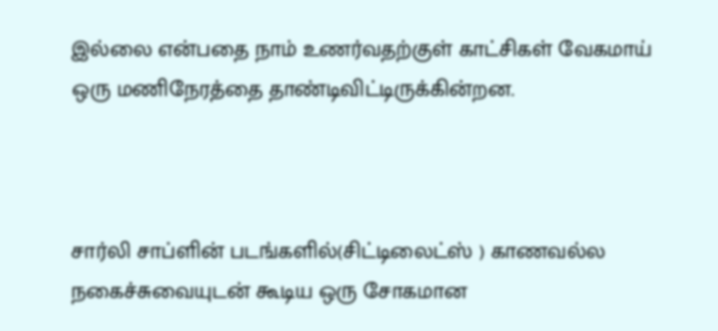இல்லை என்பதை நாம் உணர்வதற்குள் காட்சிகள் வேகமாய் ஒரு மணிநேரத்தை தாண்டிவிட்டிருக்கின்றன.



சார்லி சாப்ளின் படங்களில்(சிட்டிலைட்ஸ் ) காணவல்ல நகைச்சுவையுடன் கூடிய ஒரு சோகமான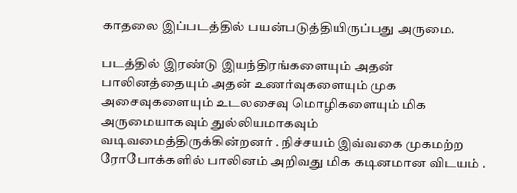காதலை இப்படத்தில் பயன்படுத்தியிருப்பது அருமை.

படத்தில் இரண்டு இயந்திரங்களையும் அதன் பாலினத்தையும் அதன் உணர்வுகளையும் முக அசைவுகளையும் உடலசைவு மொழிகளையும் மிக அருமையாகவும் துல்லியமாகவும் வடிவமைத்திருக்கின்றனர் . நிச்சயம் இவ்வகை முகமற்ற ரோபோக்களில் பாலினம் அறிவது மிக கடினமான விடயம் .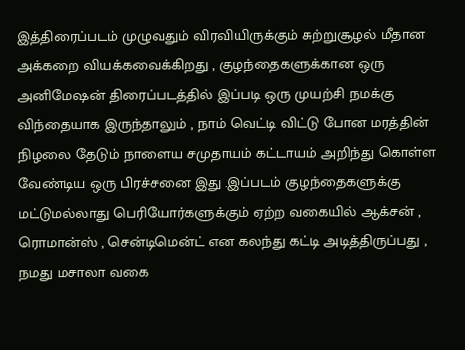இத்திரைப்படம் முழுவதும் விரவியிருக்கும் சுற்றுசூழல் மீதான அக்கறை வியக்கவைக்கிறது , குழந்தைகளுக்கான ஒரு அனிமேஷன் திரைப்படத்தில் இப்படி ஒரு முயற்சி நமக்கு விந்தையாக இருந்தாலும் , நாம் வெட்டி விட்டு போன மரத்தின் நிழலை தேடும் நாளைய சமுதாயம் கட்டாயம் அறிந்து கொள்ள வேண்டிய ஒரு பிரச்சனை இது .இப்படம் குழந்தைகளுக்கு மட்டுமல்லாது பெரியோர்களுக்கும் ஏற்ற வகையில் ஆக்சன் , ரொமான்ஸ் , சென்டிமென்ட் என கலந்து கட்டி அடித்திருப்பது , நமது மசாலா வகை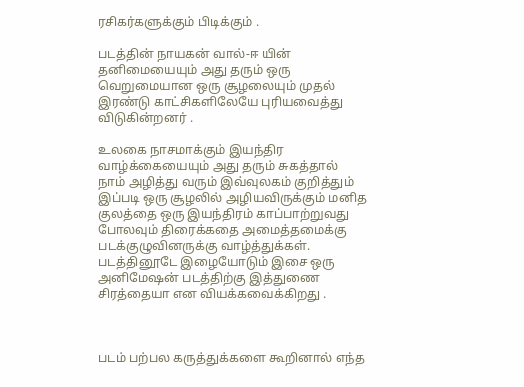ரசிகர்களுக்கும் பிடிக்கும் .

படத்தின் நாயகன் வால்-ஈ யின் தனிமையையும் அது தரும் ஒரு வெறுமையான ஒரு சூழலையும் முதல் இரண்டு காட்சிகளிலேயே புரியவைத்து விடுகின்றனர் .

உலகை நாசமாக்கும் இயந்திர வாழ்க்கையையும் அது தரும் சுகத்தால் நாம் அழித்து வரும் இவ்வுலகம் குறித்தும் இப்படி ஒரு சூழலில் அழியவிருக்கும் மனித குலத்தை ஒரு இயந்திரம் காப்பாற்றுவது போலவும் திரைக்கதை அமைத்தமைக்கு படக்குழுவினருக்கு வாழ்த்துக்கள்.
படத்தினூடே இழையோடும் இசை ஒரு அனிமேஷன் படத்திற்கு இத்துணை சிரத்தையா என வியக்கவைக்கிறது .



படம் பற்பல கருத்துக்களை கூறினால் எந்த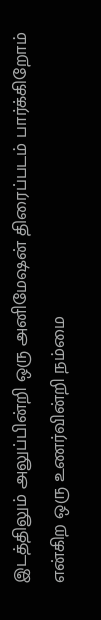இடத்திலும் அலுப்பின்றி ஒரு அனிமேஷன் திரைப்படம் பார்க்கிறோம் என்கிற ஒரு உணர்வின்றி நம்மை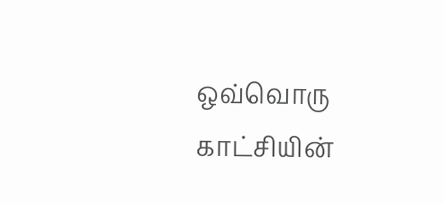ஒவ்வொரு காட்சியின்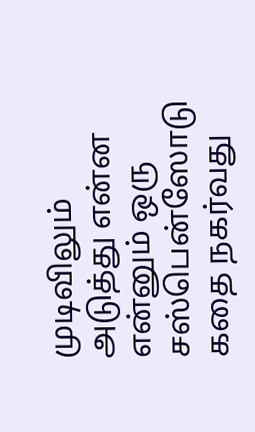முடிவிலும் அடுத்து என்ன என்னும் ஒரு சஸ்பென்ஸோடு கதை நகர்வது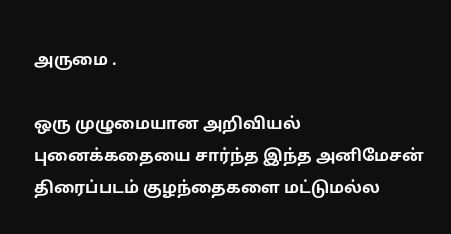அருமை .

ஒரு முழுமையான அறிவியல் புனைக்கதையை சார்ந்த இந்த அனிமேசன் திரைப்படம் குழந்தைகளை மட்டுமல்ல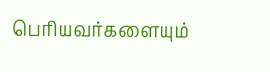பெரியவர்களையும்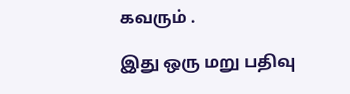கவரும் .

இது ஒரு மறு பதிவு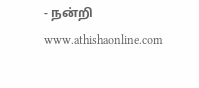- நன்றி www.athishaonline.com